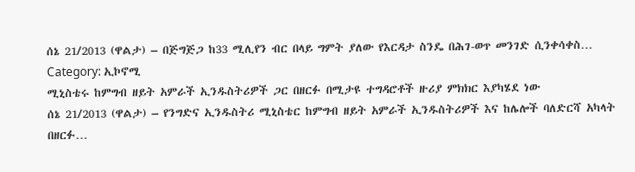ሰኔ 21/2013 (ዋልታ) – በጅግጅጋ ከ33 ሚሊየን ብር በላይ ግምት ያለው የእርዳታ ስንዴ በሕገ-ወጥ መንገድ ሲንቀሳቀስ…
Category: ኢኮኖሚ
ሚኒስቴሩ ከምግብ ዘይት አምራች ኢንዱስትሪዎች ጋር በዘርፉ በሚታዩ ተግዳሮቶች ዙሪያ ምክክር እያካሄደ ነው
ሰኔ 21/2013 (ዋልታ) – የንግድና ኢንዱስትሪ ሚኒስቴር ከምግብ ዘይት አምራች ኢንዱስትሪዎች እና ከሌሎች ባለድርሻ አካላት በዘርፉ…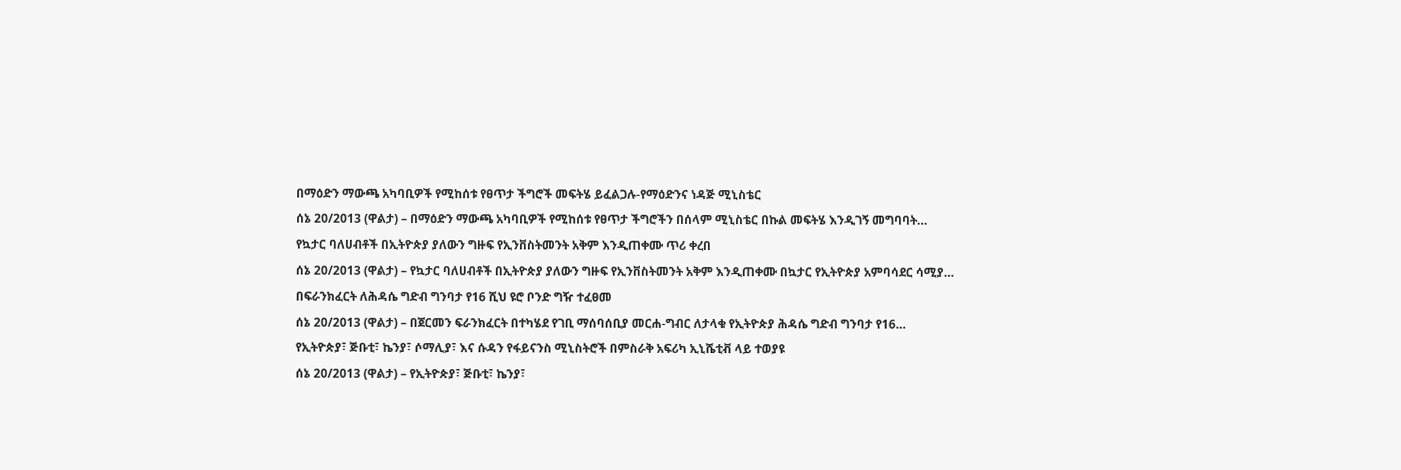በማዕድን ማውጫ አካባቢዎች የሚከሰቱ የፀጥታ ችግሮች መፍትሄ ይፈልጋሉ-የማዕድንና ነዳጅ ሚኒስቴር
ሰኔ 20/2013 (ዋልታ) – በማዕድን ማውጫ አካባቢዎች የሚከሰቱ የፀጥታ ችግሮችን በሰላም ሚኒስቴር በኩል መፍትሄ እንዲገኝ መግባባት…
የኳታር ባለሀብቶች በኢትዮጵያ ያለውን ግዙፍ የኢንቨስትመንት አቅም እንዲጠቀሙ ጥሪ ቀረበ
ሰኔ 20/2013 (ዋልታ) – የኳታር ባለሀብቶች በኢትዮጵያ ያለውን ግዙፍ የኢንቨስትመንት አቅም እንዲጠቀሙ በኳታር የኢትዮጵያ አምባሳደር ሳሚያ…
በፍራንክፈርት ለሕዳሴ ግድብ ግንባታ የ16 ሺህ ዩሮ ቦንድ ግዥ ተፈፀመ
ሰኔ 20/2013 (ዋልታ) – በጀርመን ፍራንክፈርት በተካሄደ የገቢ ማሰባሰቢያ መርሐ-ግብር ለታላቁ የኢትዮጵያ ሕዳሴ ግድብ ግንባታ የ16…
የኢትዮጵያ፣ ጅቡቲ፣ ኬንያ፣ ሶማሊያ፣ እና ሱዳን የፋይናንስ ሚኒስትሮች በምስራቅ አፍሪካ ኢኒሼቲቭ ላይ ተወያዩ
ሰኔ 20/2013 (ዋልታ) – የኢትዮጵያ፣ ጅቡቲ፣ ኬንያ፣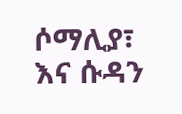ሶማሊያ፣ እና ሱዳን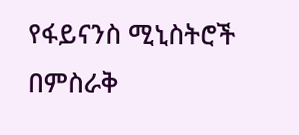የፋይናንስ ሚኒስትሮች በምስራቅ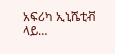አፍሪካ ኢኒሼቲቭ ላይ…